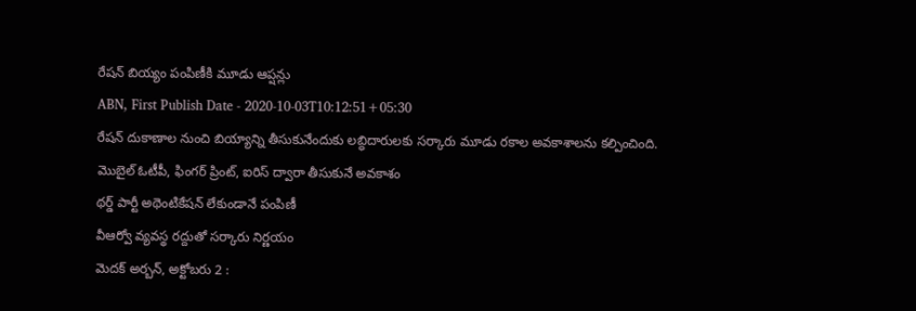రేషన్ బియ్యం పంపిణీకి మూడు ఆప్షన్లు
ABN, First Publish Date - 2020-10-03T10:12:51+05:30
రేషన్ దుకాణాల నుంచి బియ్యాన్ని తీసుకునేందుకు లబ్ధిదారులకు సర్కారు మూడు రకాల అవకాశాలను కల్పించింది.
మొబైల్ ఓటీపీ, ఫింగర్ ప్రింట్, ఐరిస్ ద్వారా తీసుకునే అవకాశం
థర్డ్ పార్టీ అథెంటికేషన్ లేకుండానే పంపిణీ
వీఆర్వో వ్యవస్థ రద్దుతో సర్కారు నిర్ణయం
మెదక్ అర్బన్, అక్టోబరు 2 :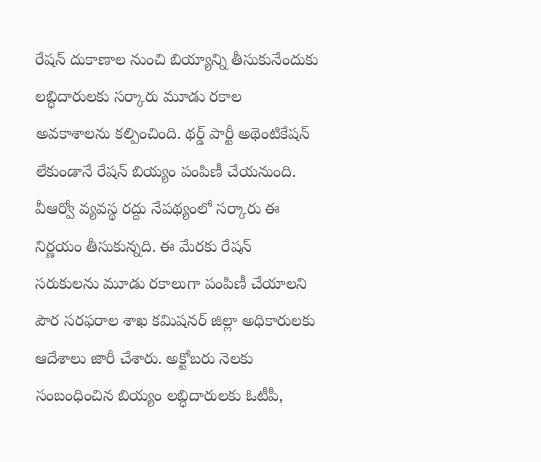రేషన్ దుకాణాల నుంచి బియ్యాన్ని తీసుకునేందుకు లబ్ధిదారులకు సర్కారు మూడు రకాల అవకాశాలను కల్పించింది. థర్డ్ పార్టీ అథెంటికేషన్ లేకుండానే రేషన్ బియ్యం పంపిణీ చేయనుంది. వీఆర్వో వ్యవస్థ రద్దు నేపథ్యంలో సర్కారు ఈ నిర్ణయం తీసుకున్నది. ఈ మేరకు రేషన్ సరుకులను మూడు రకాలుగా పంపిణీ చేయాలని పౌర సరఫరాల శాఖ కమిషనర్ జిల్లా అధికారులకు ఆదేశాలు జారీ చేశారు. అక్టోబరు నెలకు సంబంధించిన బియ్యం లబ్ధిదారులకు ఓటీపీ,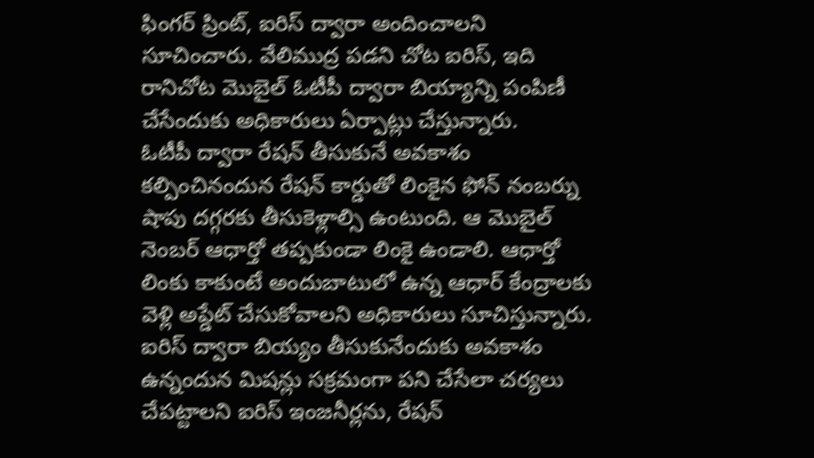ఫింగర్ ప్రింట్, ఐరిస్ ద్వారా అందించాలని సూచించారు. వేలిముద్ర పడని చోట ఐరిస్, ఇది రానిచోట మొబైల్ ఓటీపీ ద్వారా బియ్యాన్ని పంపిణీ చేసేందుకు అధికారులు ఏర్పాట్లు చేస్తున్నారు.
ఓటీపీ ద్వారా రేషన్ తీసుకునే అవకాశం కల్పించినందున రేషన్ కార్డుతో లింకైన ఫోన్ నంబర్ను షాపు దగ్గరకు తీసుకెళ్లాల్సి ఉంటుంది. ఆ మొబైల్ నెంబర్ ఆధార్తో తప్పకుండా లింకై ఉండాలి. ఆధార్తో లింకు కాకుంటే అందుబాటులో ఉన్న ఆధార్ కేంద్రాలకు వెళ్లి అప్డేట్ చేసుకోవాలని అధికారులు సూచిస్తున్నారు. ఐరిస్ ద్వారా బియ్యం తీసుకునేందుకు అవకాశం ఉన్నందున మిషన్లు సక్రమంగా పని చేసేలా చర్యలు చేపట్టాలని ఐరిస్ ఇంజనీర్లను, రేషన్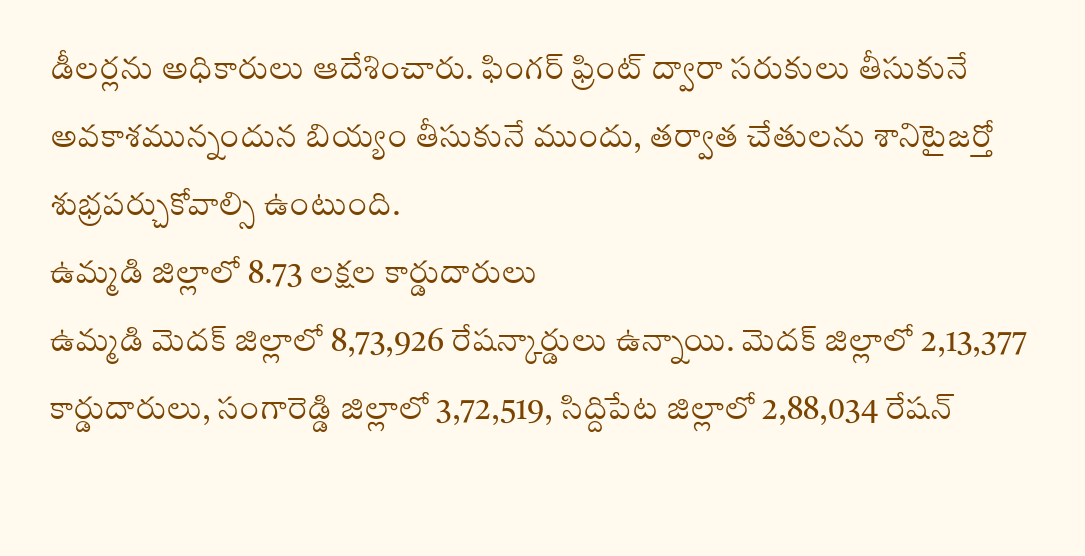డీలర్లను అధికారులు ఆదేశించారు. ఫింగర్ ఫ్రింట్ ద్వారా సరుకులు తీసుకునే అవకాశమున్నందున బియ్యం తీసుకునే ముందు, తర్వాత చేతులను శానిటైజర్తో శుభ్రపర్చుకోవాల్సి ఉంటుంది.
ఉమ్మడి జిల్లాలో 8.73 లక్షల కార్డుదారులు
ఉమ్మడి మెదక్ జిల్లాలో 8,73,926 రేషన్కార్డులు ఉన్నాయి. మెదక్ జిల్లాలో 2,13,377 కార్డుదారులు, సంగారెడ్డి జిల్లాలో 3,72,519, సిద్దిపేట జిల్లాలో 2,88,034 రేషన్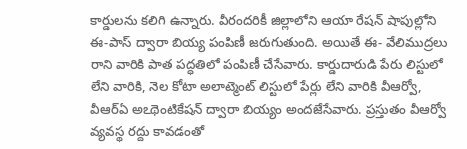కార్డులను కలిగి ఉన్నారు. వీరందరికీ జిల్లాలోని ఆయా రేషన్ షాపుల్లోని ఈ-పాస్ ద్వారా బియ్య పంపిణీ జరుగుతుంది. అయితే ఈ- వేలిముద్రలు రాని వారికి పాత పద్ధతిలో పంపిణీ చేసేవారు. కార్డుదారుడి పేరు లిస్టులో లేని వారికి, నెల కోటా అలాట్మెంట్ లిస్టులో పేర్లు లేని వారికి వీఆర్వో, వీఆర్ఏ అఽథెంటికేషన్ ద్వారా బియ్యం అందజేసేవారు. ప్రస్తుతం వీఆర్వో వ్యవస్థ రద్దు కావడంతో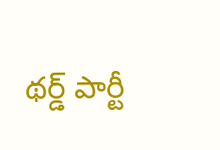థర్డ్ పార్టీ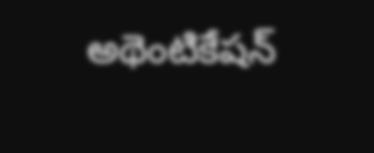అథెంటికేషన్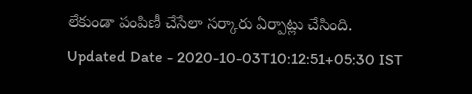లేకుండా పంపిణీ చేసేలా సర్కారు ఏర్పాట్లు చేసింది.
Updated Date - 2020-10-03T10:12:51+05:30 IST